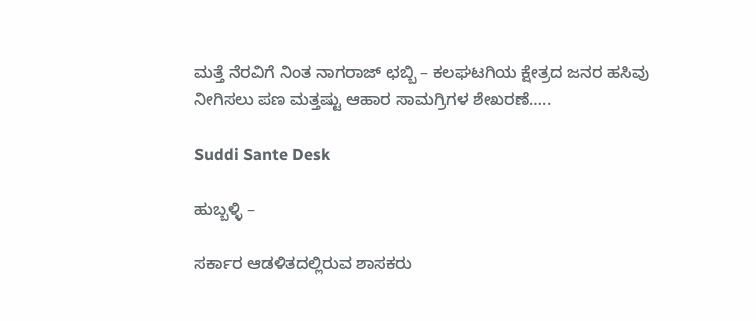ಮತ್ತೆ ನೆರವಿಗೆ ನಿಂತ ನಾಗರಾಜ್ ಛಬ್ಬಿ – ಕಲಘಟಗಿಯ ಕ್ಷೇತ್ರದ ಜನರ ಹಸಿವು ನೀಗಿಸಲು ಪಣ ಮತ್ತಷ್ಟು ಆಹಾರ ಸಾಮಗ್ರಿಗಳ ಶೇಖರಣೆ…..

Suddi Sante Desk

ಹುಬ್ಬಳ್ಳಿ –

ಸರ್ಕಾರ ಆಡಳಿತದಲ್ಲಿರುವ ಶಾಸಕರು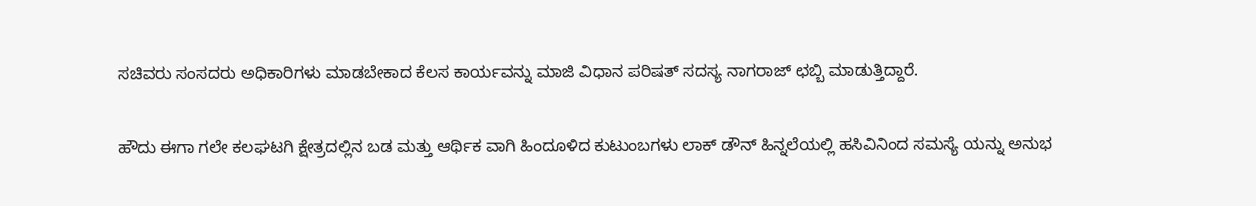ಸಚಿವರು ಸಂಸದರು ಅಧಿಕಾರಿಗಳು ಮಾಡಬೇಕಾದ ಕೆಲಸ ಕಾರ್ಯವನ್ನು ಮಾಜಿ ವಿಧಾನ ಪರಿಷತ್ ಸದಸ್ಯ ನಾಗರಾಜ್ ಛಬ್ಬಿ ಮಾಡುತ್ತಿದ್ದಾರೆ.

ಹೌದು ಈಗಾ ಗಲೇ ಕಲಘಟಗಿ ಕ್ಷೇತ್ರದಲ್ಲಿನ ಬಡ ಮತ್ತು ಆರ್ಥಿಕ ವಾಗಿ ಹಿಂದೂಳಿದ ಕುಟುಂಬಗಳು ಲಾಕ್ ಡೌನ್ ಹಿನ್ನಲೆಯಲ್ಲಿ ಹಸಿವಿನಿಂದ ಸಮಸ್ಯೆ ಯನ್ನು ಅನುಭ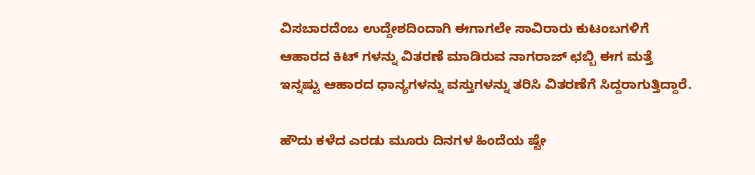ವಿಸಬಾರದೆಂಬ ಉದ್ದೇಶದಿಂದಾಗಿ ಈಗಾಗಲೇ ಸಾವಿರಾರು ಕುಟಂಬಗಳಿಗೆ ಆಹಾರದ ಕಿಟ್ ಗಳನ್ನು ವಿತರಣೆ ಮಾಡಿರುವ ನಾಗರಾಜ್ ಛಬ್ಬಿ ಈಗ ಮತ್ತೆ ಇನ್ನಷ್ಟು ಆಹಾರದ ಧಾನ್ಯಗಳನ್ನು ವಸ್ತುಗಳನ್ನು ತರಿಸಿ ವಿತರಣೆಗೆ ಸಿದ್ದರಾಗುತ್ತಿದ್ದಾರೆ.

ಹೌದು ಕಳೆದ ಎರಡು ಮೂರು ದಿನಗಳ ಹಿಂದೆಯ ಷ್ಟೇ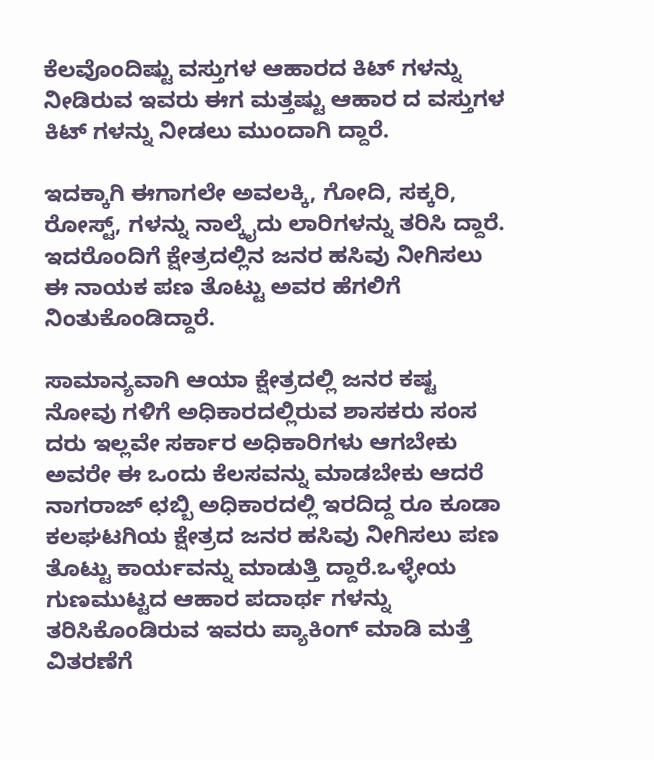ಕೆಲವೊಂದಿಷ್ಟು ವಸ್ತುಗಳ ಆಹಾರದ ಕಿಟ್ ಗಳನ್ನು ನೀಡಿರುವ ಇವರು ಈಗ ಮತ್ತಷ್ಟು ಆಹಾರ ದ ವಸ್ತುಗಳ ಕಿಟ್ ಗಳನ್ನು ನೀಡಲು ಮುಂದಾಗಿ ದ್ದಾರೆ.

ಇದಕ್ಕಾಗಿ ಈಗಾಗಲೇ ಅವಲಕ್ಕಿ, ಗೋದಿ, ಸಕ್ಕರಿ, ರೋಸ್ಟ್, ಗಳನ್ನು ನಾಲ್ಕೈದು ಲಾರಿಗಳನ್ನು ತರಿಸಿ ದ್ದಾರೆ. ಇದರೊಂದಿಗೆ ಕ್ಷೇತ್ರದಲ್ಲಿನ ಜನರ ಹಸಿವು ನೀಗಿಸಲು ಈ ನಾಯಕ ಪಣ ತೊಟ್ಟು ಅವರ ಹೆಗಲಿಗೆ ನಿಂತುಕೊಂಡಿದ್ದಾರೆ.

ಸಾಮಾನ್ಯವಾಗಿ ಆಯಾ ಕ್ಷೇತ್ರದಲ್ಲಿ ಜನರ ಕಷ್ಟ ನೋವು ಗಳಿಗೆ ಅಧಿಕಾರದಲ್ಲಿರುವ ಶಾಸಕರು ಸಂಸ ದರು ಇಲ್ಲವೇ ಸರ್ಕಾರ ಅಧಿಕಾರಿಗಳು ಆಗಬೇಕು ಅವರೇ ಈ ಒಂದು ಕೆಲಸವನ್ನು ಮಾಡಬೇಕು ಆದರೆ ನಾಗರಾಜ್ ಛಬ್ಬಿ ಅಧಿಕಾರದಲ್ಲಿ ಇರದಿದ್ದ ರೂ ಕೂಡಾ ಕಲಘಟಗಿಯ ಕ್ಷೇತ್ರದ ಜನರ ಹಸಿವು ನೀಗಿಸಲು ಪಣ ತೊಟ್ಟು ಕಾರ್ಯವನ್ನು ಮಾಡುತ್ತಿ ದ್ದಾರೆ.ಒಳ್ಳೇಯ ಗುಣಮುಟ್ಟದ ಆಹಾರ ಪದಾರ್ಥ ಗಳನ್ನು ತರಿಸಿಕೊಂಡಿರುವ ಇವರು ಪ್ಯಾಕಿಂಗ್ ಮಾಡಿ ಮತ್ತೆ ವಿತರಣೆಗೆ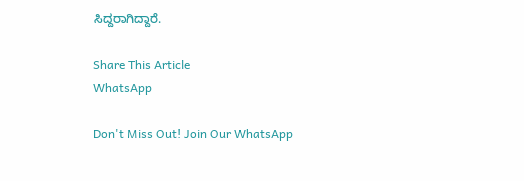ಸಿದ್ದರಾಗಿದ್ದಾರೆ.

Share This Article
WhatsApp

Don't Miss Out! Join Our WhatsApp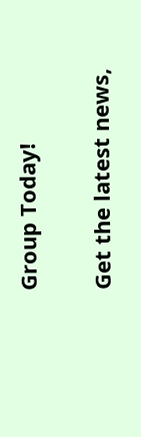Group Today!

Get the latest news,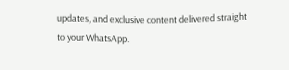updates, and exclusive content delivered straight to your WhatsApp.